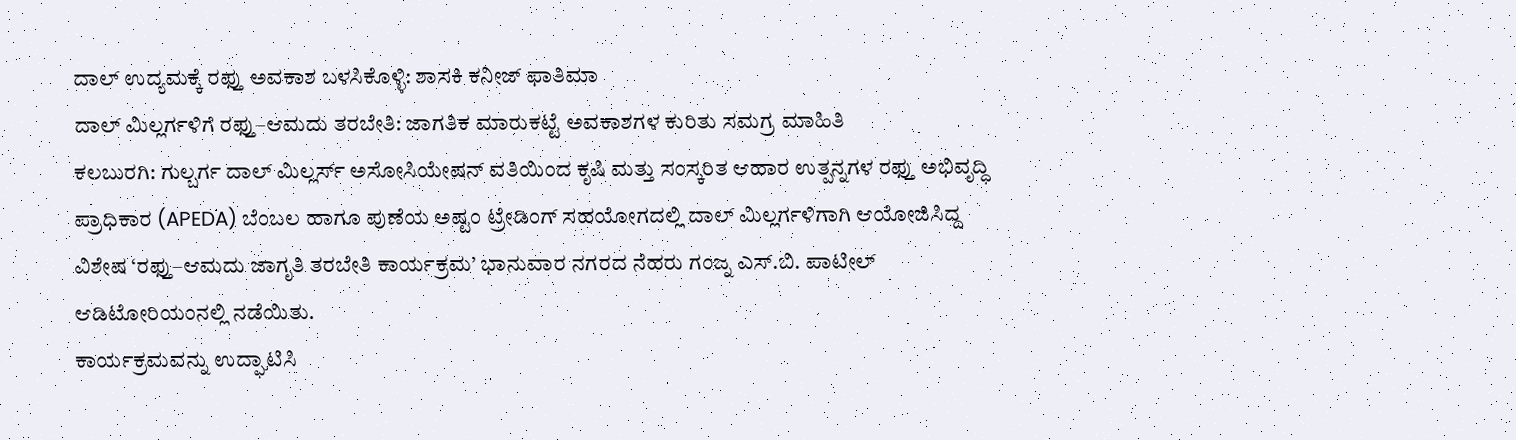ದಾಲ್ ಉದ್ಯಮಕ್ಕೆ ರಫ್ತು ಅವಕಾಶ ಬಳಸಿಕೊಳ್ಳಿ: ಶಾಸಕಿ ಕನೀಜ್ ಫಾತಿಮಾ
ದಾಲ್ ಮಿಲ್ಲರ್ಗಳಿಗೆ ರಫ್ತು–ಆಮದು ತರಬೇತಿ: ಜಾಗತಿಕ ಮಾರುಕಟ್ಟೆ ಅವಕಾಶಗಳ ಕುರಿತು ಸಮಗ್ರ ಮಾಹಿತಿ
ಕಲಬುರಗಿ: ಗುಲ್ಬರ್ಗ ದಾಲ್ ಮಿಲ್ಲರ್ಸ್ ಅಸೋಸಿಯೇಷನ್ ವತಿಯಿಂದ ಕೃಷಿ ಮತ್ತು ಸಂಸ್ಕರಿತ ಆಹಾರ ಉತ್ಪನ್ನಗಳ ರಫ್ತು ಅಭಿವೃದ್ಧಿ ಪ್ರಾಧಿಕಾರ (APEDA) ಬೆಂಬಲ ಹಾಗೂ ಪುಣೆಯ ಅಷ್ಟಂ ಟ್ರೇಡಿಂಗ್ ಸಹಯೋಗದಲ್ಲಿ ದಾಲ್ ಮಿಲ್ಲರ್ಗಳಿಗಾಗಿ ಆಯೋಜಿಸಿದ್ದ ವಿಶೇಷ ‘ರಫ್ತು–ಆಮದು ಜಾಗೃತಿ ತರಬೇತಿ ಕಾರ್ಯಕ್ರಮ’ ಭಾನುವಾರ ನಗರದ ನೆಹರು ಗಂಜ್ನ ಎಸ್.ಬಿ. ಪಾಟೀಲ್ ಆಡಿಟೋರಿಯಂನಲ್ಲಿ ನಡೆಯಿತು.
ಕಾರ್ಯಕ್ರಮವನ್ನು ಉದ್ಘಾಟಿಸಿ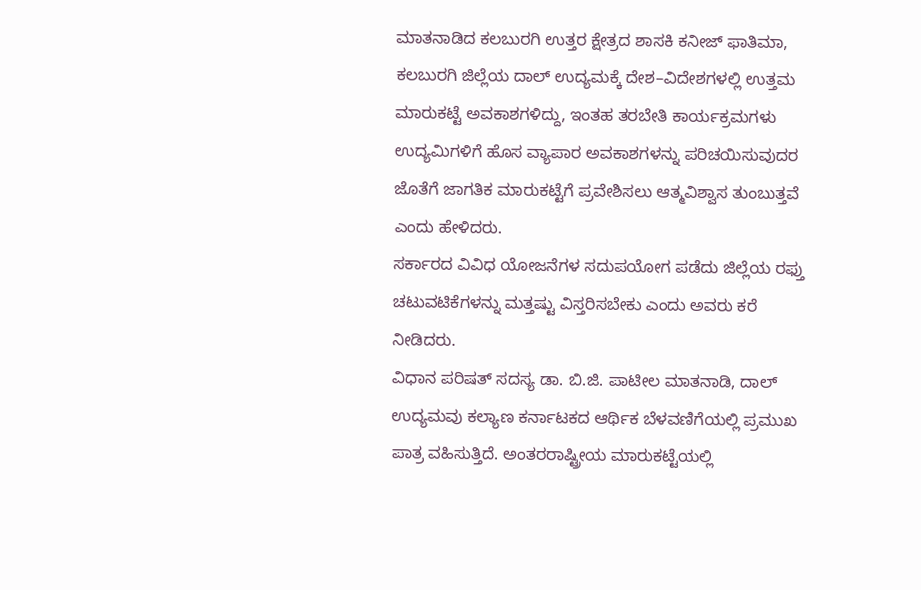ಮಾತನಾಡಿದ ಕಲಬುರಗಿ ಉತ್ತರ ಕ್ಷೇತ್ರದ ಶಾಸಕಿ ಕನೀಜ್ ಫಾತಿಮಾ, ಕಲಬುರಗಿ ಜಿಲ್ಲೆಯ ದಾಲ್ ಉದ್ಯಮಕ್ಕೆ ದೇಶ–ವಿದೇಶಗಳಲ್ಲಿ ಉತ್ತಮ ಮಾರುಕಟ್ಟೆ ಅವಕಾಶಗಳಿದ್ದು, ಇಂತಹ ತರಬೇತಿ ಕಾರ್ಯಕ್ರಮಗಳು ಉದ್ಯಮಿಗಳಿಗೆ ಹೊಸ ವ್ಯಾಪಾರ ಅವಕಾಶಗಳನ್ನು ಪರಿಚಯಿಸುವುದರ ಜೊತೆಗೆ ಜಾಗತಿಕ ಮಾರುಕಟ್ಟೆಗೆ ಪ್ರವೇಶಿಸಲು ಆತ್ಮವಿಶ್ವಾಸ ತುಂಬುತ್ತವೆ ಎಂದು ಹೇಳಿದರು.
ಸರ್ಕಾರದ ವಿವಿಧ ಯೋಜನೆಗಳ ಸದುಪಯೋಗ ಪಡೆದು ಜಿಲ್ಲೆಯ ರಫ್ತು ಚಟುವಟಿಕೆಗಳನ್ನು ಮತ್ತಷ್ಟು ವಿಸ್ತರಿಸಬೇಕು ಎಂದು ಅವರು ಕರೆ ನೀಡಿದರು.
ವಿಧಾನ ಪರಿಷತ್ ಸದಸ್ಯ ಡಾ. ಬಿ.ಜಿ. ಪಾಟೀಲ ಮಾತನಾಡಿ, ದಾಲ್ ಉದ್ಯಮವು ಕಲ್ಯಾಣ ಕರ್ನಾಟಕದ ಆರ್ಥಿಕ ಬೆಳವಣಿಗೆಯಲ್ಲಿ ಪ್ರಮುಖ ಪಾತ್ರ ವಹಿಸುತ್ತಿದೆ. ಅಂತರರಾಷ್ಟ್ರೀಯ ಮಾರುಕಟ್ಟೆಯಲ್ಲಿ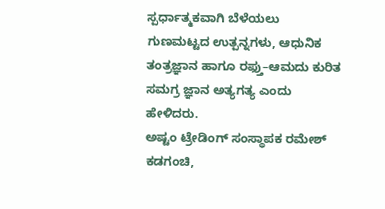ಸ್ಪರ್ಧಾತ್ಮಕವಾಗಿ ಬೆಳೆಯಲು ಗುಣಮಟ್ಟದ ಉತ್ಪನ್ನಗಳು, ಆಧುನಿಕ ತಂತ್ರಜ್ಞಾನ ಹಾಗೂ ರಫ್ತು–ಆಮದು ಕುರಿತ ಸಮಗ್ರ ಜ್ಞಾನ ಅತ್ಯಗತ್ಯ ಎಂದು ಹೇಳಿದರು.
ಅಷ್ಟಂ ಟ್ರೇಡಿಂಗ್ ಸಂಸ್ಥಾಪಕ ರಮೇಶ್ ಕಡಗಂಚಿ,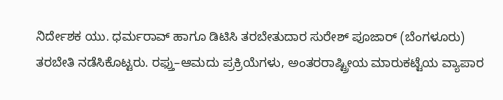ನಿರ್ದೇಶಕ ಯು. ಧರ್ಮರಾವ್ ಹಾಗೂ ಡಿಟಿಸಿ ತರಬೇತುದಾರ ಸುರೇಶ್ ಪೂಜಾರ್ (ಬೆಂಗಳೂರು) ತರಬೇತಿ ನಡೆಸಿಕೊಟ್ಟರು. ರಫ್ತು–ಆಮದು ಪ್ರಕ್ರಿಯೆಗಳು, ಅಂತರರಾಷ್ಟ್ರೀಯ ಮಾರುಕಟ್ಟೆಯ ವ್ಯಾಪಾರ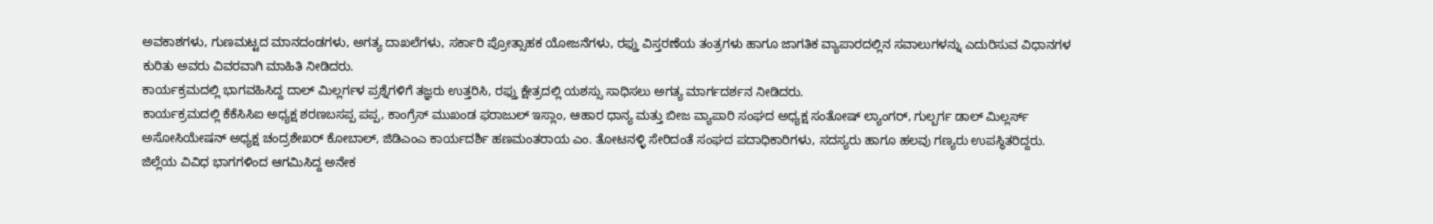ಅವಕಾಶಗಳು, ಗುಣಮಟ್ಟದ ಮಾನದಂಡಗಳು, ಅಗತ್ಯ ದಾಖಲೆಗಳು, ಸರ್ಕಾರಿ ಪ್ರೋತ್ಸಾಹಕ ಯೋಜನೆಗಳು, ರಫ್ತು ವಿಸ್ತರಣೆಯ ತಂತ್ರಗಳು ಹಾಗೂ ಜಾಗತಿಕ ವ್ಯಾಪಾರದಲ್ಲಿನ ಸವಾಲುಗಳನ್ನು ಎದುರಿಸುವ ವಿಧಾನಗಳ ಕುರಿತು ಅವರು ವಿವರವಾಗಿ ಮಾಹಿತಿ ನೀಡಿದರು.
ಕಾರ್ಯಕ್ರಮದಲ್ಲಿ ಭಾಗವಹಿಸಿದ್ದ ದಾಲ್ ಮಿಲ್ಲರ್ಗಳ ಪ್ರಶ್ನೆಗಳಿಗೆ ತಜ್ಞರು ಉತ್ತರಿಸಿ, ರಫ್ತು ಕ್ಷೇತ್ರದಲ್ಲಿ ಯಶಸ್ಸು ಸಾಧಿಸಲು ಅಗತ್ಯ ಮಾರ್ಗದರ್ಶನ ನೀಡಿದರು.
ಕಾರ್ಯಕ್ರಮದಲ್ಲಿ ಕೆಕೆಸಿಸಿಐ ಅಧ್ಯಕ್ಷ ಶರಣಬಸಪ್ಪ ಪಪ್ಪ, ಕಾಂಗ್ರೆಸ್ ಮುಖಂಡ ಫರಾಜುಲ್ ಇಸ್ಲಾಂ, ಆಹಾರ ಧಾನ್ಯ ಮತ್ತು ಬೀಜ ವ್ಯಾಪಾರಿ ಸಂಘದ ಅಧ್ಯಕ್ಷ ಸಂತೋಷ್ ಲ್ಯಾಂಗರ್, ಗುಲ್ಬರ್ಗ ಡಾಲ್ ಮಿಲ್ಲರ್ಸ್ ಅಸೋಸಿಯೇಷನ್ ಅಧ್ಯಕ್ಷ ಚಂದ್ರಶೇಖರ್ ಕೋಬಾಲ್, ಜಿಡಿಎಂಎ ಕಾರ್ಯದರ್ಶಿ ಹಣಮಂತರಾಯ ಎಂ. ತೋಟನಳ್ಳಿ ಸೇರಿದಂತೆ ಸಂಘದ ಪದಾಧಿಕಾರಿಗಳು, ಸದಸ್ಯರು ಹಾಗೂ ಹಲವು ಗಣ್ಯರು ಉಪಸ್ಥಿತರಿದ್ದರು.
ಜಿಲ್ಲೆಯ ವಿವಿಧ ಭಾಗಗಳಿಂದ ಆಗಮಿಸಿದ್ದ ಅನೇಕ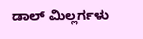ಡಾಲ್ ಮಿಲ್ಲರ್ಗಳು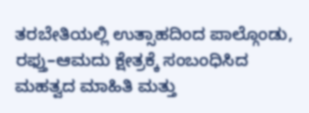ತರಬೇತಿಯಲ್ಲಿ ಉತ್ಸಾಹದಿಂದ ಪಾಲ್ಗೊಂಡು, ರಫ್ತು–ಆಮದು ಕ್ಷೇತ್ರಕ್ಕೆ ಸಂಬಂಧಿಸಿದ ಮಹತ್ವದ ಮಾಹಿತಿ ಮತ್ತು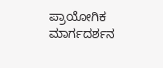ಪ್ರಾಯೋಗಿಕ ಮಾರ್ಗದರ್ಶನ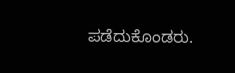ಪಡೆದುಕೊಂಡರು.